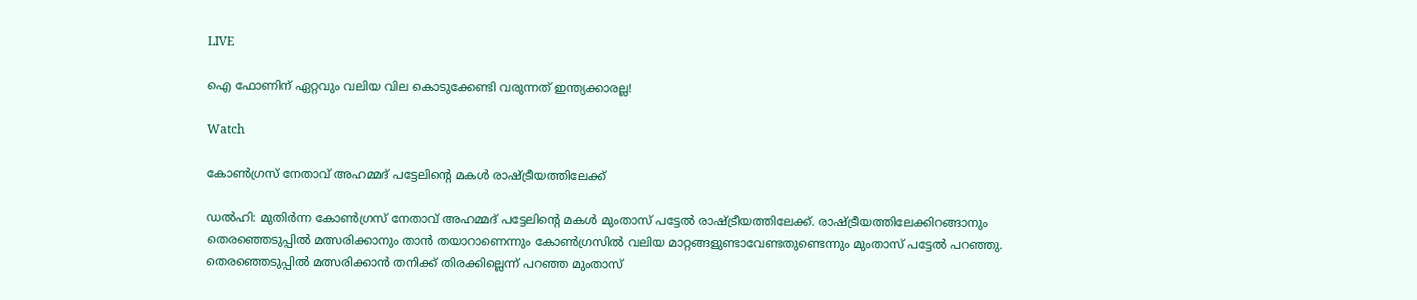LIVE

ഐ ഫോണിന് ഏറ്റവും വലിയ വില കൊടുക്കേണ്ടി വരുന്നത് ഇന്ത്യക്കാരല്ല!

Watch

കോണ്‍ഗ്രസ് നേതാവ് അഹമ്മദ് പട്ടേലിന്റെ മകള്‍ രാഷ്ട്രീയത്തിലേക്ക്

ഡല്‍ഹി: മുതിര്‍ന്ന കോണ്‍ഗ്രസ് നേതാവ് അഹമ്മദ് പട്ടേലിന്റെ മകള്‍ മുംതാസ് പട്ടേല്‍ രാഷ്ട്രീയത്തിലേക്ക്. രാഷ്ട്രീയത്തിലേക്കിറങ്ങാനും തെരഞ്ഞെടുപ്പില്‍ മത്സരിക്കാനും താന്‍ തയാറാണെന്നും കോണ്‍ഗ്രസില്‍ വലിയ മാറ്റങ്ങളുണ്ടാവേണ്ടതുണ്ടെന്നും മുംതാസ് പട്ടേല്‍ പറഞ്ഞു. തെരഞ്ഞെടുപ്പില്‍ മത്സരിക്കാന്‍ തനിക്ക് തിരക്കില്ലെന്ന് പറഞ്ഞ മുംതാസ്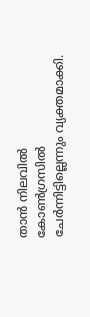താന്‍ നിലവില്‍ കോണ്‍ഗ്രസില്‍ ചേര്‍ന്നിട്ടില്ലെന്നും വ്യക്തമാക്കി.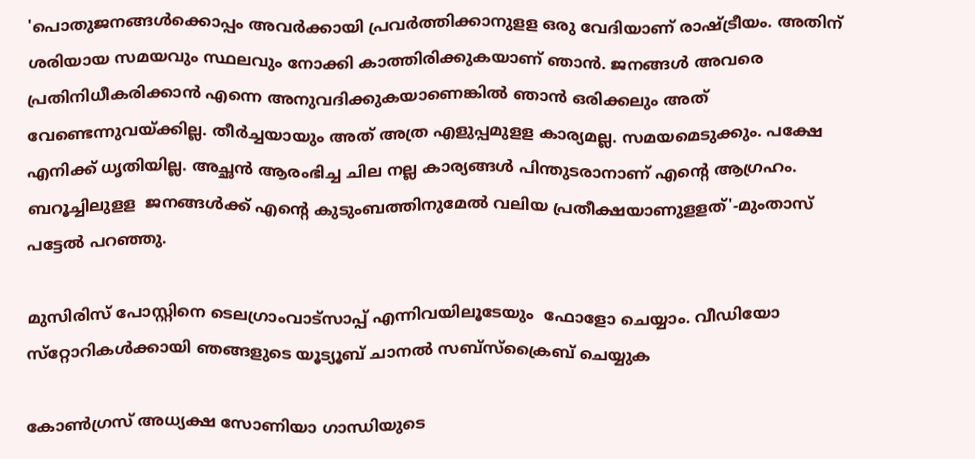'പൊതുജനങ്ങള്‍ക്കൊപ്പം അവര്‍ക്കായി പ്രവര്‍ത്തിക്കാനുളള ഒരു വേദിയാണ് രാഷ്ട്രീയം. അതിന് ശരിയായ സമയവും സ്ഥലവും നോക്കി കാത്തിരിക്കുകയാണ് ഞാന്‍. ജനങ്ങള്‍ അവരെ പ്രതിനിധീകരിക്കാന്‍ എന്നെ അനുവദിക്കുകയാണെങ്കില്‍ ഞാന്‍ ഒരിക്കലും അത് വേണ്ടെന്നുവയ്ക്കില്ല. തീര്‍ച്ചയായും അത് അത്ര എളുപ്പമുളള കാര്യമല്ല. സമയമെടുക്കും. പക്ഷേ എനിക്ക് ധൃതിയില്ല. അച്ഛന്‍ ആരംഭിച്ച ചില നല്ല കാര്യങ്ങള്‍ പിന്തുടരാനാണ് എന്റെ ആഗ്രഹം. ബറൂച്ചിലുളള  ജനങ്ങള്‍ക്ക് എന്റെ കുടുംബത്തിനുമേല്‍ വലിയ പ്രതീക്ഷയാണുളളത്'-മുംതാസ് പട്ടേല്‍ പറഞ്ഞു.

മുസിരിസ് പോസ്റ്റിനെ ടെലഗ്രാംവാട്‌സാപ്പ് എന്നിവയിലൂടേയും  ഫോളോ ചെയ്യാം. വീഡിയോ സ്‌റ്റോറികള്‍ക്കായി ഞങ്ങളുടെ യൂട്യൂബ് ചാനല്‍ സബ്‌സ്‌ക്രൈബ് ചെയ്യുക

കോണ്‍ഗ്രസ് അധ്യക്ഷ സോണിയാ ഗാന്ധിയുടെ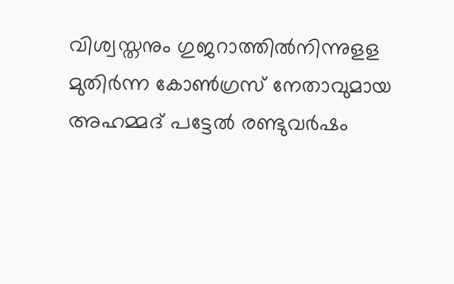വിശ്വസ്തനും ഗുജറാത്തില്‍നിന്നുളള മുതിര്‍ന്ന കോണ്‍ഗ്രസ് നേതാവുമായ അഹമ്മദ് പട്ടേല്‍ രണ്ടുവര്‍ഷം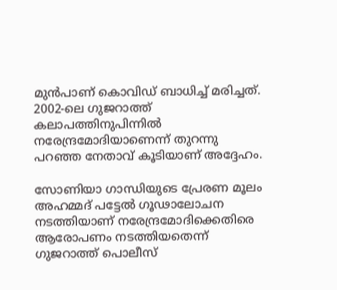മുന്‍പാണ് കൊവിഡ് ബാധിച്ച് മരിച്ചത്. 2002-ലെ ഗുജറാത്ത് കലാപത്തിനുപിന്നില്‍ നരേന്ദ്രമോദിയാണെന്ന് തുറന്നു പറഞ്ഞ നേതാവ് കൂടിയാണ് അദ്ദേഹം.

സോണിയാ ഗാന്ധിയുടെ പ്രേരണ മൂലം അഹമ്മദ് പട്ടേല്‍ ഗൂഢാലോചന നടത്തിയാണ് നരേന്ദ്രമോദിക്കെതിരെ ആരോപണം നടത്തിയതെന്ന് ഗുജറാത്ത് പൊലീസ്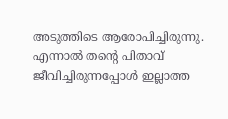അടുത്തിടെ ആരോപിച്ചിരുന്നു. എന്നാല്‍ തന്റെ പിതാവ് ജീവിച്ചിരുന്നപ്പോള്‍ ഇല്ലാത്ത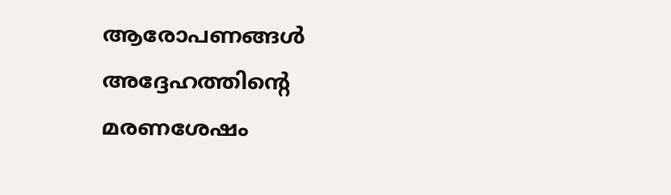ആരോപണങ്ങള്‍ അദ്ദേഹത്തിന്റെ മരണശേഷം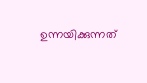ഉന്നയിക്കുന്നത്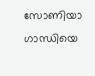സോണിയാ ഗാന്ധിയെ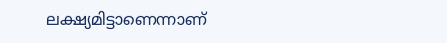ലക്ഷ്യമിട്ടാണെന്നാണ്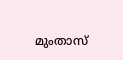മുംതാസ്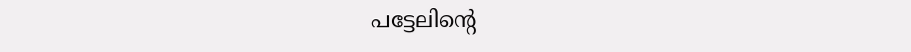പട്ടേലിന്റെ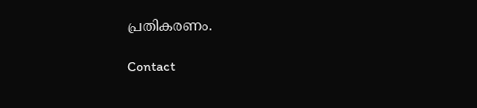പ്രതികരണം.

Contact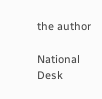the author

National Desk